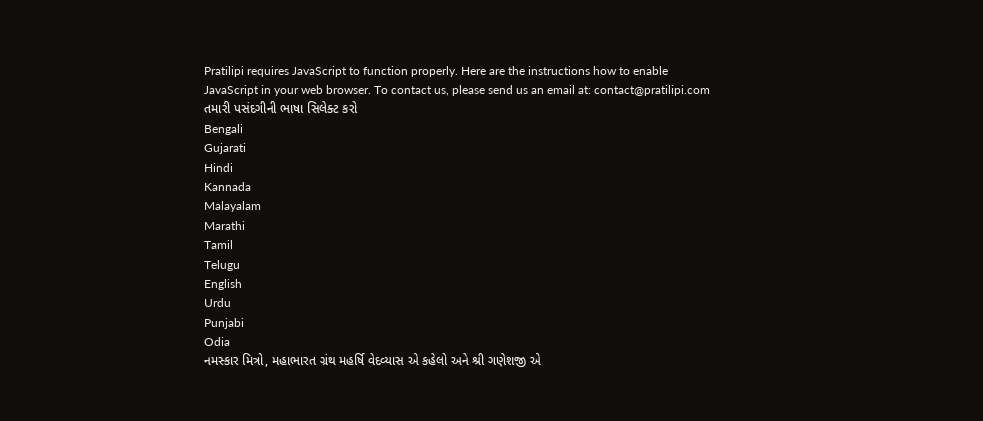Pratilipi requires JavaScript to function properly. Here are the instructions how to enable JavaScript in your web browser. To contact us, please send us an email at: contact@pratilipi.com
તમારી પસંદગીની ભાષા સિલેક્ટ કરો
Bengali
Gujarati
Hindi
Kannada
Malayalam
Marathi
Tamil
Telugu
English
Urdu
Punjabi
Odia
નમસ્કાર મિત્રો, મહાભારત ગ્રંથ મહર્ષિ વેદવ્યાસ એ કહેલો અને શ્રી ગણેશજી એ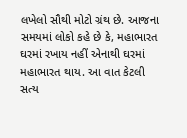લખેલો સૌથી મોટો ગ્રંથ છે. આજના સમયમાં લોકો કહે છે કે, મહાભારત ઘરમાં રખાય નહીં એનાથી ઘરમાં મહાભારત થાય. આ વાત કેટલી સત્ય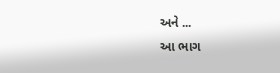અને ...
આ ભાગ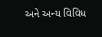અને અન્ય વિવિધ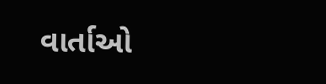વાર્તાઓ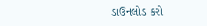ડાઉનલોડ કરો